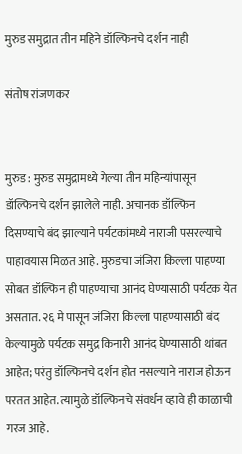मुरुड समुद्रात तीन महिने डॉल्फिनचे दर्शन नाही

संतोष रांजणकर


मुरुड : मुरुड समुद्रामध्ये गेल्या तीन महिन्यांपासून डॉल्फिनचे दर्शन झालेले नाही. अचानक डॉल्फिन दिसण्याचे बंद झाल्याने पर्यटकांमध्ये नाराजी पसरल्याचे पाहावयास मिळत आहे. मुरुडचा जंजिरा किल्ला पाहण्या सोबत डॉल्फिन ही पाहण्याचा आनंद घेण्यासाठी पर्यटक येत असतात. २६ मे पासून जंजिरा किल्ला पाहण्यासाठी बंद केल्यामुळे पर्यटक समुद्र किनारी आनंद घेण्यासाठी थांबत आहेत; परंतु डॉल्फिनचे दर्शन होत नसल्याने नाराज होऊन परतत आहेत. त्यामुळे डॉल्फिनचे संवर्धन व्हावे ही काळाची गरज आहे.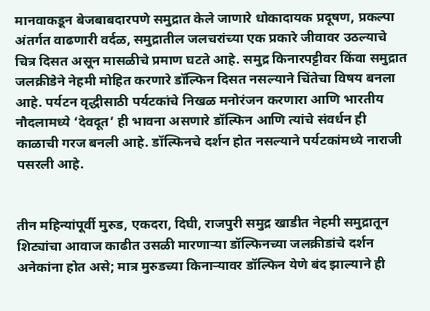मानवाकडून बेजबाबदारपणे समुद्रात केले जाणारे धोकादायक प्रदूषण, प्रकल्पा अंतर्गत वाढणारी वर्दळ, समुद्रातील जलचरांच्या एक प्रकारे जीवावर उठल्याचे चित्र दिसत असून मासळीचे प्रमाण घटते आहे. समुद्र किनारपट्टीवर किंवा समुद्रात जलक्रीडेने नेहमी मोहित करणारे डॉल्फिन दिसत नसल्याने चिंतेचा विषय बनला आहे. पर्यटन वृद्धीसाठी पर्यटकांचे निखळ मनोरंजन करणारा आणि भारतीय नौदलामध्ये ‘देवदूत’ ही भावना असणारे डॉल्फिन आणि त्यांचे संवर्धन ही काळाची गरज बनली आहे. डॉल्फिनचे दर्शन होत नसल्याने पर्यटकांमध्ये नाराजी पसरली आहे.


तीन महिन्यांपूर्वी मुरुड, एकदरा, दिघी, राजपुरी समुद्र खाडीत नेहमी समुद्रातून शिट्यांचा आवाज काढीत उसळी मारणाऱ्या डॉल्फिनच्या जलक्रीडांचे दर्शन अनेकांना होत असे; मात्र मुरुडच्या किनाऱ्यावर डॉल्फिन येणे बंद झाल्याने ही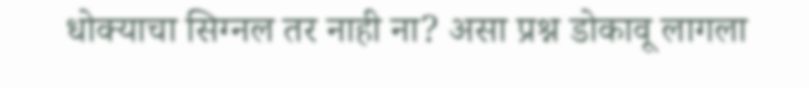धोक्याचा सिग्नल तर नाही ना? असा प्रश्न डोकावू लागला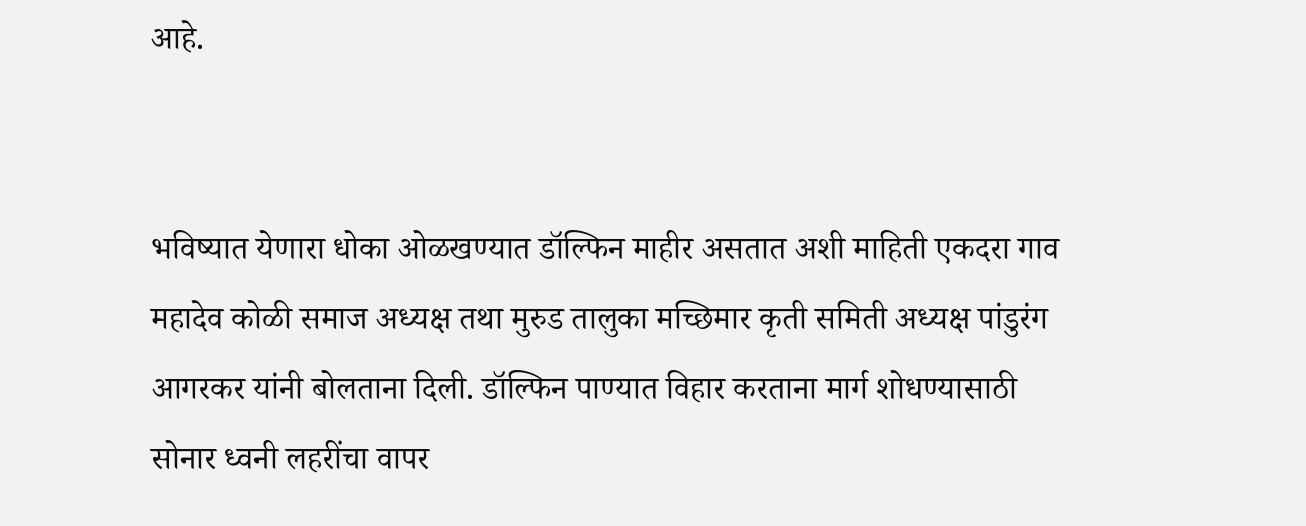आहे.


भविष्यात येणारा धोका ओळखण्यात डॉल्फिन माहीर असतात अशी माहिती एकदरा गाव महादेव कोळी समाज अध्यक्ष तथा मुरुड तालुका मच्छिमार कृती समिती अध्यक्ष पांडुरंग आगरकर यांनी बोलताना दिली. डॉल्फिन पाण्यात विहार करताना मार्ग शोधण्यासाठी सोनार ध्वनी लहरींचा वापर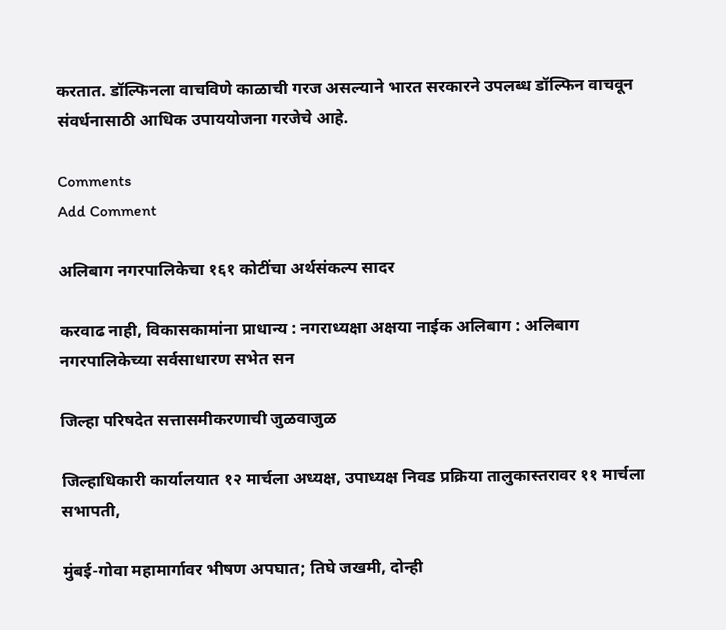करतात. डॉल्फिनला वाचविणे काळाची गरज असल्याने भारत सरकारने उपलब्ध डॉल्फिन वाचवून संवर्धनासाठी आधिक उपाययोजना गरजेचे आहे.

Comments
Add Comment

अलिबाग नगरपालिकेचा १६१ कोटींचा अर्थसंकल्प सादर

करवाढ नाही, विकासकामांना प्राधान्य : नगराध्यक्षा अक्षया नाईक अलिबाग : अलिबाग नगरपालिकेच्या सर्वसाधारण सभेत सन

जिल्हा परिषदेत सत्तासमीकरणाची जुळवाजुळ

जिल्हाधिकारी कार्यालयात १२ मार्चला अध्यक्ष, उपाध्यक्ष निवड प्रक्रिया तालुकास्तरावर ११ मार्चला सभापती,

मुंबई-गोवा महामार्गावर भीषण अपघात; तिघे जखमी, दोन्ही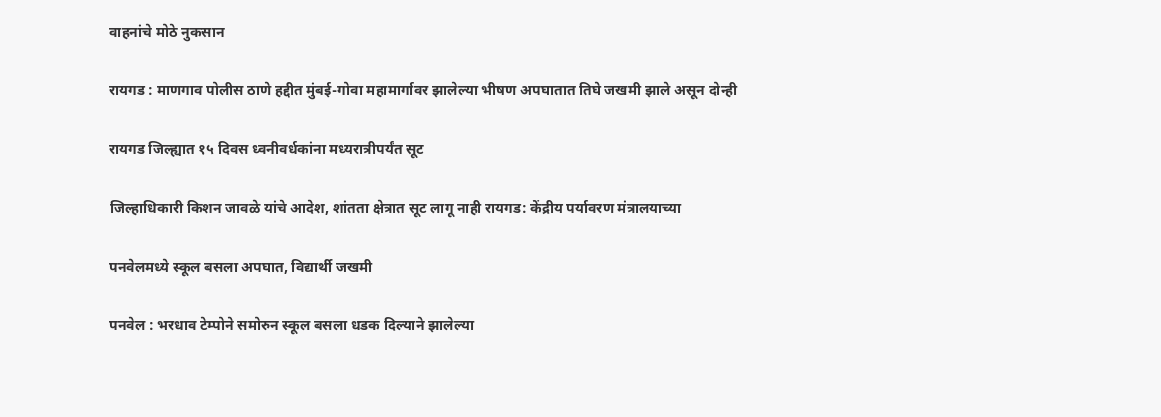वाहनांचे मोठे नुकसान

रायगड : माणगाव पोलीस ठाणे हद्दीत मुंबई-गोवा महामार्गावर झालेल्या भीषण अपघातात तिघे जखमी झाले असून दोन्ही

रायगड जिल्ह्यात १५ दिवस ध्वनीवर्धकांना मध्यरात्रीपर्यंत सूट

जिल्हाधिकारी किशन जावळे यांचे आदेश, शांतता क्षेत्रात सूट लागू नाही रायगड: केंद्रीय पर्यावरण मंत्रालयाच्या

पनवेलमध्ये स्कूल बसला अपघात, विद्यार्थी जखमी

पनवेल : भरधाव टेम्पोने समोरुन स्कूल बसला धडक दिल्याने झालेल्या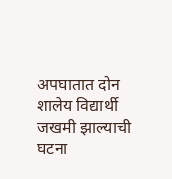अपघातात दोन शालेय विद्यार्थी जखमी झाल्याची घटना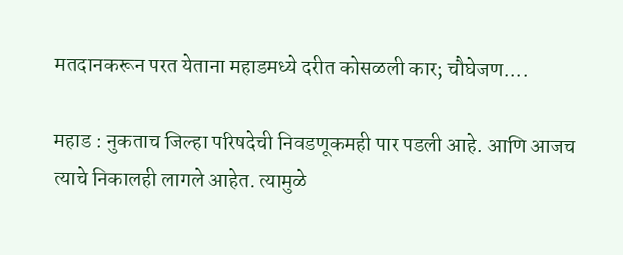मतदानकरून परत येताना महाडमध्ये दरीत कोसळली कार; चौघेजण....

महाड : नुकताच जिल्हा परिषदेची निवडणूकमही पार पडली आहे. आणि आजच त्याचे निकालही लागले आहेत. त्यामुळे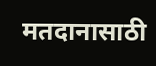मतदानासाठी